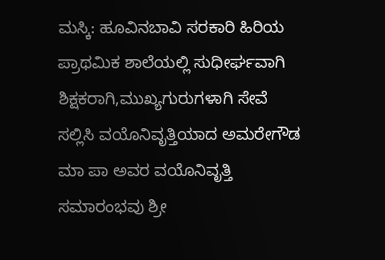ಮಸ್ಕಿ: ಹೂವಿನಬಾವಿ ಸರಕಾರಿ ಹಿರಿಯ ಪ್ರಾಥಮಿಕ ಶಾಲೆಯಲ್ಲಿ ಸುಧೀರ್ಘವಾಗಿ ಶಿಕ್ಷಕರಾಗಿ,ಮುಖ್ಯಗುರುಗಳಾಗಿ ಸೇವೆ ಸಲ್ಲಿಸಿ ವಯೊನಿವೃತ್ತಿಯಾದ ಅಮರೇಗೌಡ ಮಾ ಪಾ ಅವರ ವಯೊನಿವೃತ್ತಿ ಸಮಾರಂಭವು ಶ್ರೀ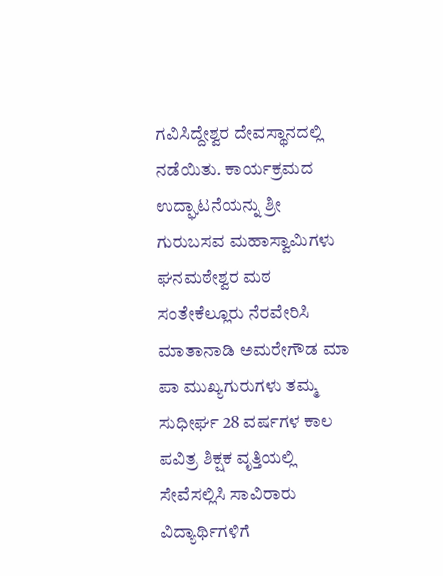ಗವಿಸಿದ್ದೇಶ್ವರ ದೇವಸ್ಥಾನದಲ್ಲಿ ನಡೆಯಿತು. ಕಾರ್ಯಕ್ರಮದ ಉದ್ಘಾಟನೆಯನ್ನು ಶ್ರೀ ಗುರುಬಸವ ಮಹಾಸ್ವಾಮಿಗಳು ಘನಮಠೇಶ್ವರ ಮಠ ಸಂತೇಕೆಲ್ಲೂರು ನೆರವೇರಿಸಿ ಮಾತಾನಾಡಿ ಅಮರೇಗೌಡ ಮಾ ಪಾ ಮುಖ್ಯಗುರುಗಳು ತಮ್ಮ ಸುಧೀರ್ಘ 28 ವರ್ಷಗಳ ಕಾಲ ಪವಿತ್ರ ಶಿಕ್ಷಕ ವೃತ್ತಿಯಲ್ಲಿ ಸೇವೆಸಲ್ಲಿಸಿ ಸಾವಿರಾರು ವಿದ್ಯಾರ್ಥಿಗಳಿಗೆ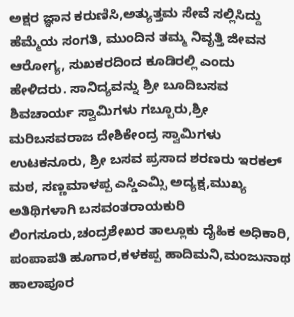ಅಕ್ಷರ ಜ್ಞಾನ ಕರುಣಿಸಿ,ಅತ್ಯುತ್ತಮ ಸೇವೆ ಸಲ್ಲಿಸಿದ್ದು ಹೆಮ್ಮೆಯ ಸಂಗತಿ, ಮುಂದಿನ ತಮ್ಮ ನಿವೃತ್ತಿ ಜೀವನ ಆರೋಗ್ಯ, ಸುಖಕರದಿಂದ ಕೂಡಿರಲ್ಲಿ ಎಂದು ಹೇಳಿದರು. ಸಾನಿದ್ಯವನ್ನು ಶ್ರೀ ಬೂದಿಬಸವ ಶಿವಚಾರ್ಯ ಸ್ವಾಮಿಗಳು ಗಬ್ಬೂರು,ಶ್ರೀ ಮರಿಬಸವರಾಜ ದೇಶಿಕೇಂದ್ರ ಸ್ವಾಮಿಗಳು ಉಟಕನೂರು, ಶ್ರೀ ಬಸವ ಪ್ರಸಾದ ಶರಣರು ಇರಕಲ್ ಮಠ, ಸಣ್ಣಮಾಳಪ್ಪ ಎಸ್ಡಿಎಮ್ಸಿ ಅದ್ಯಕ್ಷ,ಮುಖ್ಯ ಅತಿಥಿಗಳಾಗಿ ಬಸವಂತರಾಯಕುರಿ ಲಿಂಗಸೂರು,ಚಂದ್ರಶೇಖರ ತಾಲ್ಲೂಕು ದೈಹಿಕ ಅಧಿಕಾರಿ, ಪಂಪಾಪತಿ ಹೂಗಾರ,ಕಳಕಪ್ಪ ಹಾದಿಮನಿ,ಮಂಜುನಾಥ ಹಾಲಾಪೂರ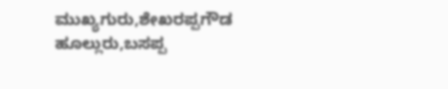ಮುಖ್ಯಗುರು,ಶೇಖರಪ್ಪಗೌಡ ಹೂಲ್ಲುರು,ಬಸಪ್ಪ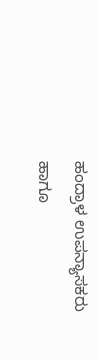ಹಂದ್ರಾಳ ಉಪನ್ಯಾಸಕರು ಹಾಗೂ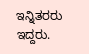ಇನ್ನಿತರರು ಇದ್ದರು.